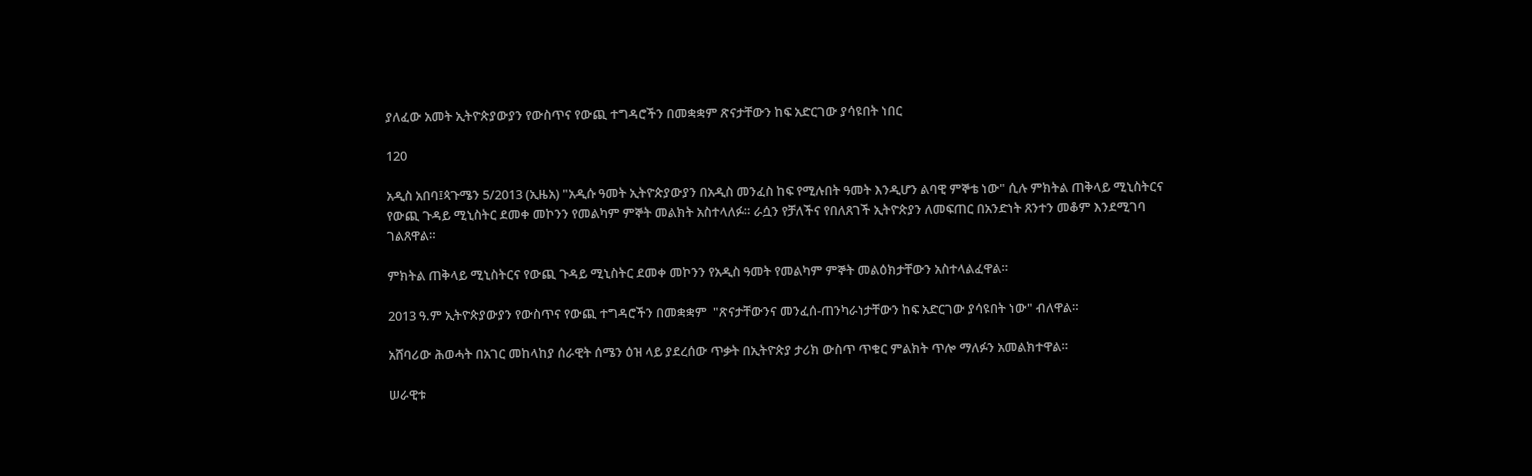ያለፈው አመት ኢትዮጵያውያን የውስጥና የውጪ ተግዳሮችን በመቋቋም ጽናታቸውን ከፍ አድርገው ያሳዩበት ነበር

120

አዲስ አበባ፤ጳጉሜን 5/2013 (ኢዜአ) "አዲሱ ዓመት ኢትዮጵያውያን በአዲስ መንፈስ ከፍ የሚሉበት ዓመት እንዲሆን ልባዊ ምኞቴ ነው" ሲሉ ምክትል ጠቅላይ ሚኒስትርና የውጪ ጉዳይ ሚኒስትር ደመቀ መኮንን የመልካም ምኞት መልክት አስተላለፉ። ራሷን የቻለችና የበለጸገች ኢትዮጵያን ለመፍጠር በአንድነት ጸንተን መቆም እንደሚገባ ገልጸዋል።

ምክትል ጠቅላይ ሚኒስትርና የውጪ ጉዳይ ሚኒስትር ደመቀ መኮንን የአዲስ ዓመት የመልካም ምኞት መልዕክታቸውን አስተላልፈዋል።

2013 ዓ.ም ኢትዮጵያውያን የውስጥና የውጪ ተግዳሮችን በመቋቋም  "ጽናታቸውንና መንፈሰ-ጠንካራነታቸውን ከፍ አድርገው ያሳዩበት ነው" ብለዋል።

አሸባሪው ሕወሓት በአገር መከላከያ ሰራዊት ሰሜን ዕዝ ላይ ያደረሰው ጥቃት በኢትዮጵያ ታሪክ ውስጥ ጥቁር ምልክት ጥሎ ማለፉን አመልክተዋል።

ሠራዊቱ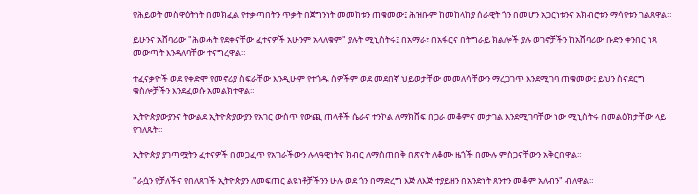የሕይወት መስዋዕትነት በመክፈል የተቃጣበትን ጥቃት በጀግንነት መመከቱን ጠቁመው፤ ሕዝቡም ከመከላከያ ሰራዊት ጎን በመሆን አጋርነቱንና አክብሮቱን ማሳየቱን ገልጸዋል።

ይሁንና አሸባሪው "ሕወሓት የደቀናቸው ፈተናዎች አሁንም አላለቁም" ያሉት ሚኒስትሩ፤ በአማራ፣ በአፋርና በትግራይ ክልሎች ያሉ ወገኖቻችን ከአሸባሪው ቡድን ቀንበር ነጻ መውጣት እንዳለባቸው ተናግረዋል።

ተፈናቃዮች ወደ የቀድሞ የመኖሪያ ስፍራቸው እንዲሁም የተጎዱ ሰዎችም ወደ መደበኛ ህይወታቸው መመለሳቸውን ማረጋገጥ እንደሚገባ ጠቁመው፤ ይህን ስናደርግ ቁስሎቻችን እንደፈወሱ አመልክተዋል።

ኢትዮጵያውያንና ትውልደ ኢትዮጵያውያን የአገር ውስጥ የውጪ ጠላቶች ሴራና ተንኮል ለማክሸፍ በጋራ መቆምና መታገል እንደሚገባቸው ነው ሚኒስትሩ በመልዕክታቸው ላይ የገለጹት።

ኢትዮጵያ ያገጣሟትን ፈተናዎች በመጋፈጥ የአገራችውን ሉላዓዊነትና ክብር ለማስጠበቅ በጽናት ለቆሙ ዜጎች በሙሉ ምስጋናቸውን አቅርበዋል።

"ራሷን የቻለችና የበለጸገች ኢትዮጵያን ለመፍጠር ልዩነቶቻችንን ሁሉ ወደ ጎን በማድረግ እጅ ለእጅ ተያይዘን በአንድነት ጸንተን መቆም አለብን" ብለዋል።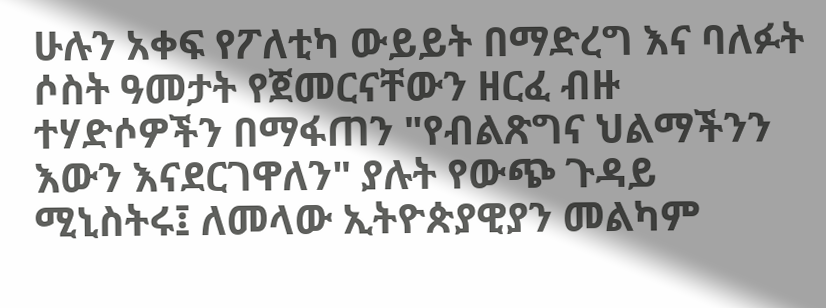ሁሉን አቀፍ የፖለቲካ ውይይት በማድረግ እና ባለፉት ሶስት ዓመታት የጀመርናቸውን ዘርፈ ብዙ ተሃድሶዎችን በማፋጠን "የብልጽግና ህልማችንን እውን እናደርገዋለን" ያሉት የውጭ ጉዳይ ሚኒስትሩ፤ ለመላው ኢትዮጵያዊያን መልካም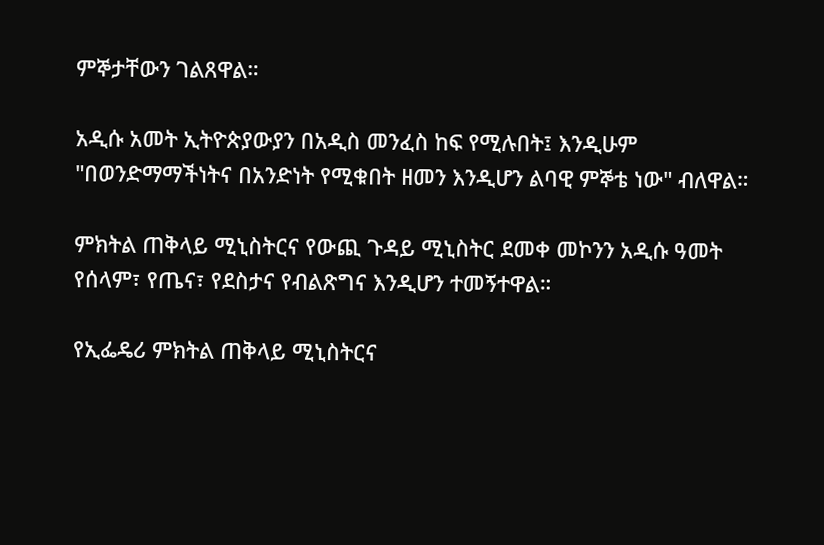ምኞታቸውን ገልጸዋል።

አዲሱ አመት ኢትዮጵያውያን በአዲስ መንፈስ ከፍ የሚሉበት፤ እንዲሁም "በወንድማማችነትና በአንድነት የሚቁበት ዘመን እንዲሆን ልባዊ ምኞቴ ነው" ብለዋል።

ምክትል ጠቅላይ ሚኒስትርና የውጪ ጉዳይ ሚኒስትር ደመቀ መኮንን አዲሱ ዓመት የሰላም፣ የጤና፣ የደስታና የብልጽግና እንዲሆን ተመኝተዋል።

የኢፌዴሪ ምክትል ጠቅላይ ሚኒስትርና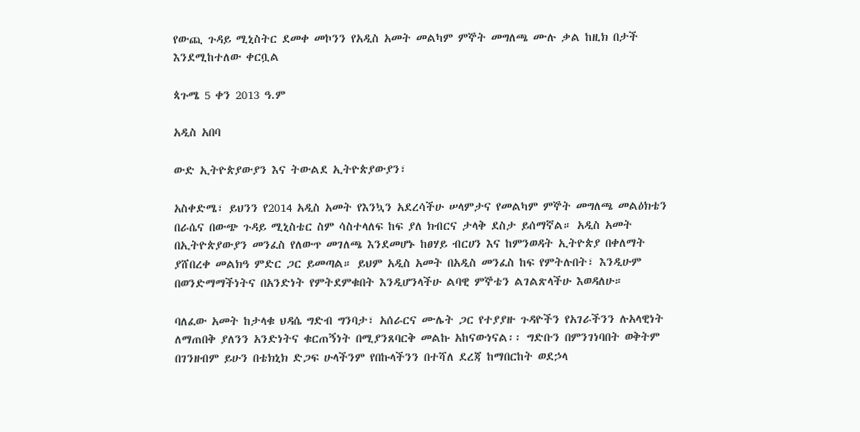የውጪ ጉዳይ ሚኒስትር ደመቀ መኮንን የአዲስ አመት መልካም ምኞት መግለጫ ሙሉ ቃል ከዚክ በታች እንደሚከተለው ቀርቧል

ጳጉሜ 5 ቀን 2013 ዓ.ም

አዲስ አበባ

ውድ ኢትዮጵያውያን እና ትውልደ ኢትዮጵያውያን፣

አስቀድሜ፣ ይህንን የ2014 አዲስ አመት የእንኳን አደረሳችሁ ሠላምታና የመልካም ምኞት መግለጫ መልዕክቴን በራሴና በውጭ ጉዳይ ሚኒስቴር ስም ሳስተላለፍ ከፍ ያለ ክብርና ታላቅ ደስታ ይሰማኛል። አዲስ አመት በኢትዮጵያውያን መንፈስ የለውጥ መገለጫ እንደመሆኑ ከፀሃይ ብርሀን እና ከምንወዳት ኢትዮጵያ በቀለማት ያሸበረቀ መልክዓ ምድር ጋር ይመጣል። ይህም አዲስ አመት በአዲስ መንፈስ ከፍ የምትሉበት፣ እንዲሁም በወንድማማችነትና በአንድነት የምትደምቁበት እንዲሆንላችሁ ልባዊ ምኞቴን ልገልጽላችሁ እወዳለሁ።

ባለፈው አመት ከታላቁ ህዳሴ ግድብ ግንባታ፣ አሰራርና ሙሌት ጋር የተያያዙ ጉዳዮችን የአገራችንን ሉአላዊነት ለማጠበቅ ያለንን አንድነትና ቁርጠኝነት በሚያንጸባርቅ መልኩ አከናውነናል፡፡ ግድቡን በምንገነባበት ወቅትም በገንዘብም ይሁን በቴክኒክ ድጋፍ ሁላችንም የበኩላችንን በተሻለ ደረጃ ከማበርከት ወደኃላ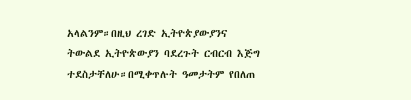አላልንም።በዚህ ረገድ ኢትዮጵያውያንና ትውልደ ኢትዮጵውያን ባደረጉት ርብርብ እጅግ ተደስታቸለሁ።በሚቀጥሉት ዓመታትም የበለጠ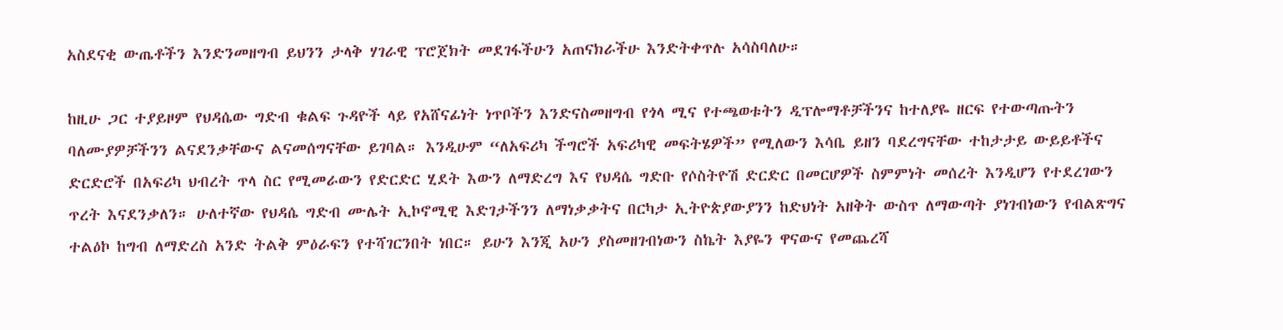አስደናቂ ውጤቶችን እንድንመዘግብ ይህንን ታላቅ ሃገራዊ ፕሮጀክት መደገፋችሁን አጠናክራችሁ እንድትቀጥሉ አሳስባለሁ።

ከዚሁ ጋር ተያይዞም የህዳሴው ግድብ ቁልፍ ጉዳዮች ላይ የአሸናፊነት ነጥቦችን እንድናስመዘግብ የጎላ ሚና የተጫወቱትን ዲፕሎማቶቻችንና ከተለያዬ ዘርፍ የተውጣጡትን ባለሙያዎቻችንን ልናደንቃቸውና ልናመሰግናቸው ይገባል። እንዲሁም “ለአፍሪካ ችግሮች አፍሪካዊ መፍትሄዎች” የሚለውን እሳቤ ይዘን ባደረግናቸው ተከታታይ ውይይቶችና ድርድሮች በአፍሪካ ህብረት ጥላ ስር የሚመራውን የድርድር ሂደት እውን ለማድረግ እና የህዳሴ ግድቡ የሶስትዮሽ ድርድር በመርሆዎች ስምምነት መሰረት እንዲሆን የተደረገውን ጥረት እናደንቃለን። ሁለተኛው የህዳሴ ግድብ ሙሌት ኢኮኖሚዊ እድገታችንን ለማነቃቃትና በርካታ ኢትዮጵያውያንን ከድህነት አዘቅት ውስጥ ለማውጣት ያነገብነውን የብልጽግና ተልዕኮ ከግብ ለማድረስ አንድ ትልቅ ምዕራፍን የተሻገርንበት ነበር። ይሁን እንጂ አሁን ያስመዘገብነውን ስኬት እያዬን ዋናውና የመጨረሻ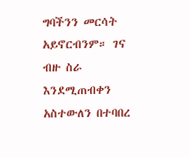ግባችንን መርሳት አይኖርብንም። ገና ብዙ ስራ እንደሚጠብቀን አስተውለን በተባበረ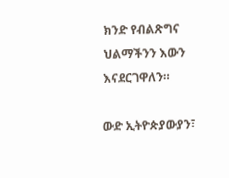ክንድ የብልጽግና ህልማችንን እውን እናደርገዋለን።

ውድ ኢትዮጵያውያን፣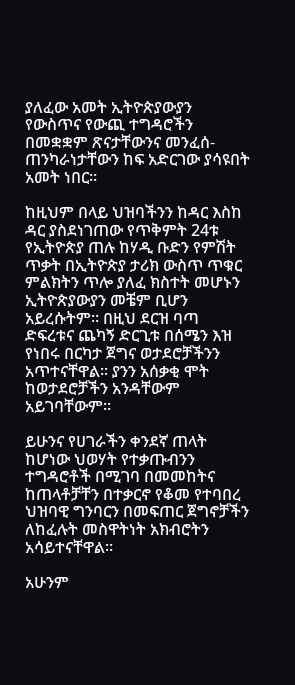ያለፈው አመት ኢትዮጵያውያን የውስጥና የውጪ ተግዳሮችን በመቋቋም ጽናታቸውንና መንፈሰ-ጠንካራነታቸውን ከፍ አድርገው ያሳዩበት አመት ነበር፡፡

ከዚህም በላይ ህዝባችንን ከዳር እስከ ዳር ያስደነገጠው የጥቅምት 24ቱ የኢትዮጵያ ጠሉ ከሃዲ ቡድን የምሽት ጥቃት በኢትዮጵያ ታሪክ ውስጥ ጥቁር ምልክትን ጥሎ ያለፈ ክስተት መሆኑን ኢትዮጵያውያን መቼም ቢሆን አይረሱትም፡፡ በዚህ ደርዝ ባጣ ድፍረቱና ጨካኝ ድርጊቱ በሰሜን እዝ የነበሩ በርካታ ጀግና ወታደሮቻችንን አጥተናቸዋል፡፡ ያንን አሰቃቂ ሞት ከወታደሮቻችን አንዳቸውም አይገባቸውም።

ይሁንና የሀገራችን ቀንደኛ ጠላት ከሆነው ህወሃት የተቃጡብንን ተግዳሮቶች በሚገባ በመመከትና ከጠላቶቻቸን በተቃርኖ የቆመ የተባበረ ህዝባዊ ግንባርን በመፍጠር ጀግኖቻችን ለከፈሉት መስዋትነት አክብሮትን አሳይተናቸዋል።

አሁንም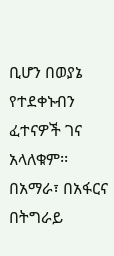ቢሆን በወያኔ የተደቀኑብን ፈተናዎች ገና አላለቁም፡፡ በአማራ፣ በአፋርና በትግራይ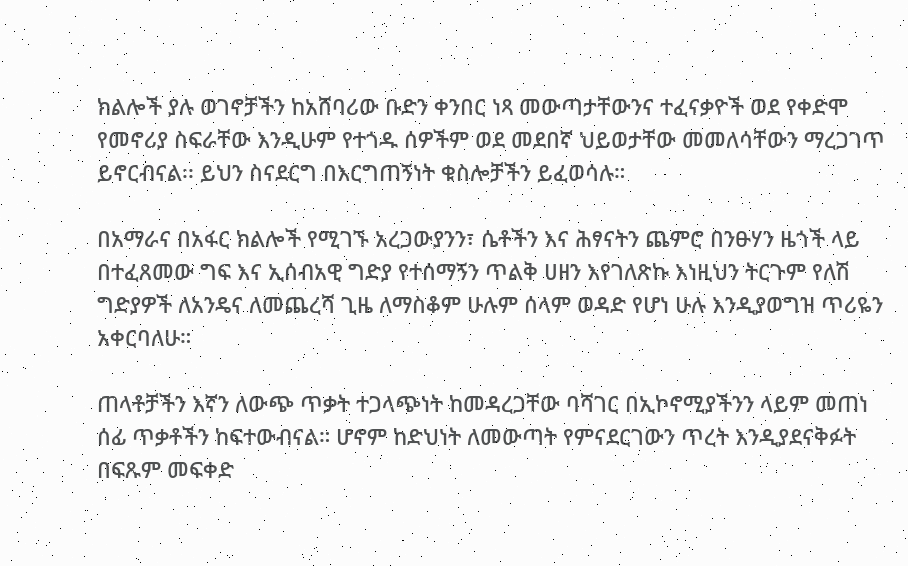ክልሎች ያሉ ወገኖቻችን ከአሸባሪው ቡድን ቀንበር ነጻ መውጣታቸውንና ተፈናቃዮች ወደ የቀድሞ የመኖሪያ ስፍራቸው እንዲሁም የተጎዱ ሰዎችም ወደ መደበኛ ህይወታቸው መመለሳቸውን ማረጋገጥ ይኖርብናል፡፡ ይህን ስናደርግ በእርግጠኝነት ቁስሎቻችን ይፈወሳሉ።

በአማራና በአፋር ክልሎች የሚገኙ አረጋውያንን፣ ሴቶችን እና ሕፃናትን ጨምሮ በንፁሃን ዜጎች ላይ በተፈጸመው ግፍ እና ኢሰብአዊ ግድያ የተሰማኝን ጥልቅ ሀዘን እየገለጽኩ እነዚህን ትርጉም የለሽ ግድያዎች ለአንዴና ለመጨረሻ ጊዜ ለማስቆም ሁሉም ሰላም ወዳድ የሆነ ሁሉ እንዲያወግዝ ጥሪዬን አቀርባለሁ።

ጠላቶቻችን እኛን ለውጭ ጥቃት ተጋላጭነት ከመዳረጋቸው ባሻገር በኢኮኖሚያችንን ላይም መጠነ ሰፊ ጥቃቶችን ከፍተውብናል። ሆኖም ከድህነት ለመውጣት የምናደርገውን ጥረት እንዲያደናቅፉት በፍጹም መፍቀድ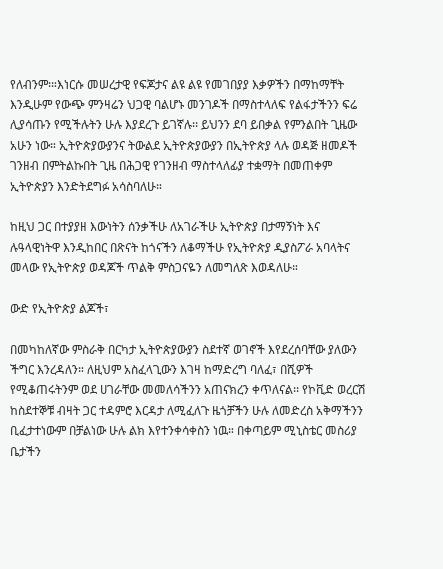የለብንም፡።እነርሱ መሠረታዊ የፍጆታና ልዩ ልዩ የመገበያያ እቃዎችን በማከማቸት እንዲሁም የውጭ ምንዛሬን ህጋዊ ባልሆኑ መንገዶች በማስተላለፍ የልፋታችንን ፍሬ ሊያሳጡን የሚችሉትን ሁሉ እያደረጉ ይገኛሉ፡፡ ይህንን ደባ ይበቃል የምንልበት ጊዜው አሁን ነው። ኢትዮጵያውያንና ትውልደ ኢትዮጵያውያን በኢትዮጵያ ላሉ ወዳጅ ዘመዶች ገንዘብ በምትልኩበት ጊዜ በሕጋዊ የገንዘብ ማስተላለፊያ ተቋማት በመጠቀም ኢትዮጵያን እንድትደግፉ አሳስባለሁ።

ከዚህ ጋር በተያያዘ እውነትን ሰንቃችሁ ለአገራችሁ ኢትዮጵያ በታማኝነት እና ሉዓላዊነትዋ እንዲከበር በጽናት ከጎናችን ለቆማችሁ የኢትዮጵያ ዲያስፖራ አባላትና መላው የኢትዮጵያ ወዳጆች ጥልቅ ምስጋናዬን ለመግለጽ እወዳለሁ።

ውድ የኢትዮጵያ ልጆች፣

በመካከለኛው ምስራቅ በርካታ ኢትዮጵያውያን ስደተኛ ወገኖች እየደረሰባቸው ያለውን ችግር እንረዳለን። ለዚህም አስፈላጊውን እገዛ ከማድረግ ባለፈ፣ በሺዎች የሚቆጠሩትንም ወደ ሀገራቸው መመለሳችንን አጠናክረን ቀጥለናል፡፡ የኮቪድ ወረርሽ ከስደተኞቹ ብዛት ጋር ተዳምሮ እርዳታ ለሚፈለጉ ዜጎቻችን ሁሉ ለመድረስ አቅማችንን ቢፈታተነውም በቻልነው ሁሉ ልክ እየተንቀሳቀስን ነዉ። በቀጣይም ሚኒስቴር መስሪያ ቤታችን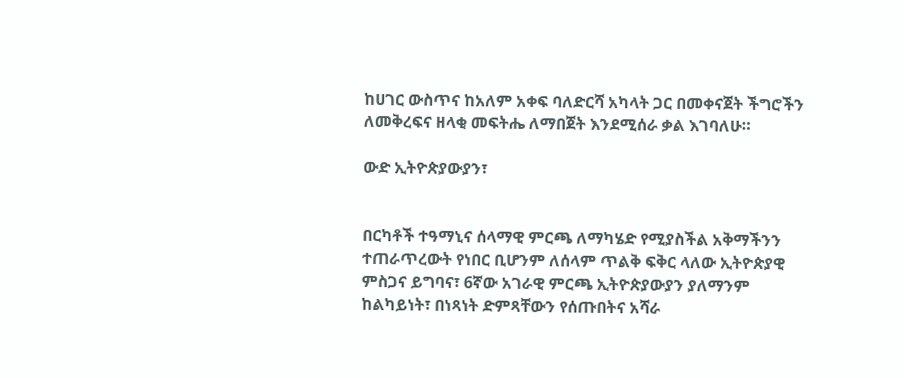ከሀገር ውስጥና ከአለም አቀፍ ባለድርሻ አካላት ጋር በመቀናጀት ችግሮችን ለመቅረፍና ዘላቂ መፍትሔ ለማበጀት እንደሚሰራ ቃል እገባለሁ።

ውድ ኢትዮጵያውያን፣


በርካቶች ተዓማኒና ሰላማዊ ምርጫ ለማካሄድ የሚያስችል አቅማችንን ተጠራጥረውት የነበር ቢሆንም ለሰላም ጥልቅ ፍቅር ላለው ኢትዮጵያዊ ምስጋና ይግባና፣ 6ኛው አገራዊ ምርጫ ኢትዮጵያውያን ያለማንም ከልካይነት፣ በነጻነት ድምጻቸውን የሰጡበትና አሻራ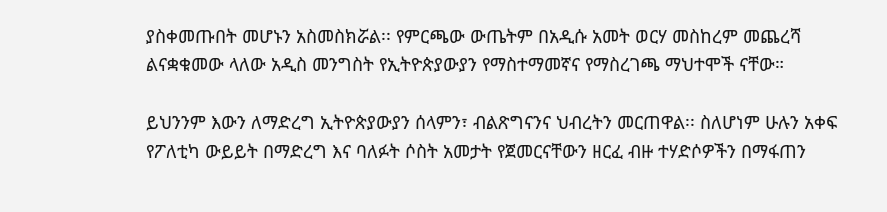ያስቀመጡበት መሆኑን አስመስክሯል፡፡ የምርጫው ውጤትም በአዲሱ አመት ወርሃ መስከረም መጨረሻ ልናቋቁመው ላለው አዲስ መንግስት የኢትዮጵያውያን የማስተማመኛና የማስረገጫ ማህተሞች ናቸው።

ይህንንም እውን ለማድረግ ኢትዮጵያውያን ሰላምን፣ ብልጽግናንና ህብረትን መርጠዋል፡፡ ስለሆነም ሁሉን አቀፍ የፖለቲካ ውይይት በማድረግ እና ባለፉት ሶስት አመታት የጀመርናቸውን ዘርፈ ብዙ ተሃድሶዎችን በማፋጠን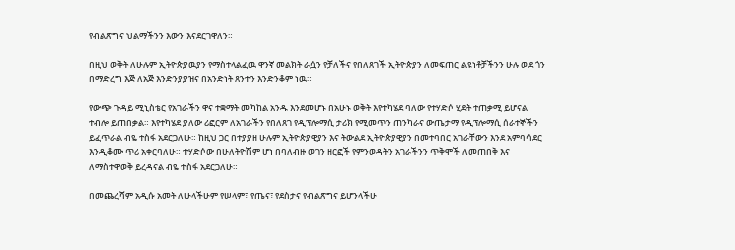የብልጽግና ህልማችንን እውን እናደርገዋለን።

በዚህ ወቅት ለሁሉም ኢትዮጵያዉያን የማስተላልፈዉ ዋንኛ መልክት ራሷን የቻለችና የበለጸገች ኢትዮጵያን ለመፍጠር ልዩነቶቻችንን ሁሉ ወደ ጎን በማድረግ እጅ ለአጅ እንድንያያዝና በአንድነት ጸንተን እንድንቆም ነዉ።

የውጭ ጉዳይ ሚኒስቴር የአገራችን ዋና ተቋማት መካከል አንዱ እንደመሆኑ በአሁኑ ወቅት እየተካሄደ ባለው የተሃድሶ ሂደት ተጠቃሚ ይሆናል ተብሎ ይጠበቃል። እየተካሄደ ያለው ሪፎርም ለአገራችን የበለጸገ የዲፕሎማሲ ታሪክ የሚመጥን ጠንካራና ውጤታማ የዲፕሎማሲ ሰራተኞችን ይፈጥራል ብዬ ተስፋ አደርጋለሁ። ከዚህ ጋር በተያያዘ ሁሉም ኢትዮጵያዊያን እና ትውልደ ኢትዮጵያዊያን በመተባበር አገራቸውን እንደ አምባሳደር እንዲቆሙ ጥሪ አቀርባለሁ። ተሃድሶው በሁለትዮሽም ሆነ በባለብዙ ወገን ዘርፎች የምንወዳትን አገራችንን ጥቅሞች ለመጠበቅ እና ለማስተዋወቅ ይረዳናል ብዬ ተስፋ አደርጋለሁ።

በመጨረሻም አዲሱ አመት ለሁላችሁም የሠላም፣ የጤና፣ የደስታና የብልጽግና ይሆንላችሁ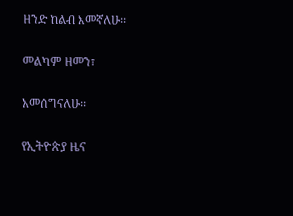ዘንድ ከልብ እመኛለሁ፡፡

መልካም ዘመን፣

አመሰግናለሁ፡፡

የኢትዮጵያ ዜና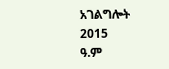አገልግሎት
2015
ዓ.ም